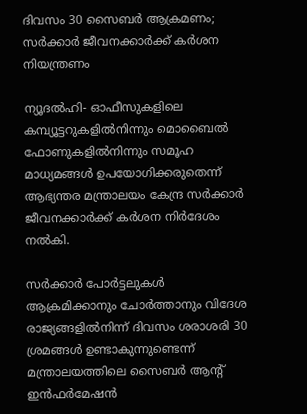ദിവസം 30 സൈബര്‍ ആക്രമണം; സര്‍ക്കാര്‍ ജീവനക്കാര്‍ക്ക് കര്‍ശന നിയന്ത്രണം

ന്യൂദല്‍ഹി- ഓഫീസുകളിലെ കമ്പ്യൂട്ടറുകളില്‍നിന്നും മൊബൈല്‍ ഫോണുകളില്‍നിന്നും സമൂഹ മാധ്യമങ്ങള്‍ ഉപയോഗിക്കരുതെന്ന് ആഭ്യന്തര മന്ത്രാലയം കേന്ദ്ര സര്‍ക്കാര്‍ ജീവനക്കാര്‍ക്ക് കര്‍ശന നിര്‍ദേശം നല്‍കി.

സര്‍ക്കാര്‍ പോര്‍ട്ടലുകള്‍ ആക്രമിക്കാനും ചോര്‍ത്താനും വിദേശ രാജ്യങ്ങളില്‍നിന്ന് ദിവസം ശരാശരി 30 ശ്രമങ്ങള്‍ ഉണ്ടാകുന്നുണ്ടെന്ന് മന്ത്രാലയത്തിലെ സൈബര്‍ ആന്റ് ഇന്‍ഫര്‍മേഷന്‍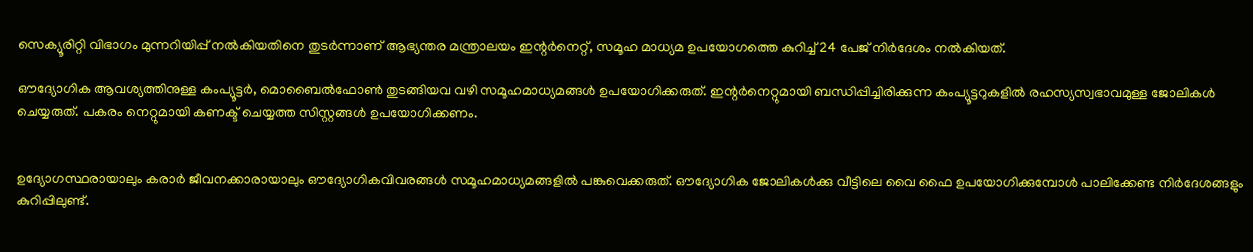സെക്യൂരിറ്റി വിഭാഗം മുന്നറിയിപ്പ് നല്‍കിയതിനെ തുടര്‍ന്നാണ് ആഭ്യന്തര മന്ത്രാലയം ഇന്റര്‍നെറ്റ്, സമൂഹ മാധ്യമ ഉപയോഗത്തെ കുറിച്ച് 24 പേജ് നിര്‍ദേശം നല്‍കിയത്.

ഔദ്യോഗിക ആവശ്യത്തിനുള്ള കംപ്യൂട്ടര്‍, മൊബൈല്‍ഫോണ്‍ തുടങ്ങിയവ വഴി സമൂഹമാധ്യമങ്ങള്‍ ഉപയോഗിക്കരുത്. ഇന്റര്‍നെറ്റുമായി ബന്ധിപ്പിച്ചിരിക്കുന്ന കംപ്യൂട്ടറുകളില്‍ രഹസ്യസ്വഭാവമുള്ള ജോലികള്‍ ചെയ്യരുത്. പകരം നെറ്റുമായി കണക്ട് ചെയ്യത്ത സിസ്റ്റങ്ങള്‍ ഉപയോഗിക്കണം.


ഉദ്യോഗസ്ഥരായാലും കരാര്‍ ജീവനക്കാരായാലും ഔദ്യോഗികവിവരങ്ങള്‍ സമൂഹമാധ്യമങ്ങളില്‍ പങ്കുവെക്കരുത്. ഔദ്യോഗിക ജോലികള്‍ക്കു വീട്ടിലെ വൈ ഫൈ ഉപയോഗിക്കുമ്പോള്‍ പാലിക്കേണ്ട നിര്‍ദേശങ്ങളും കുറിപ്പിലുണ്ട്.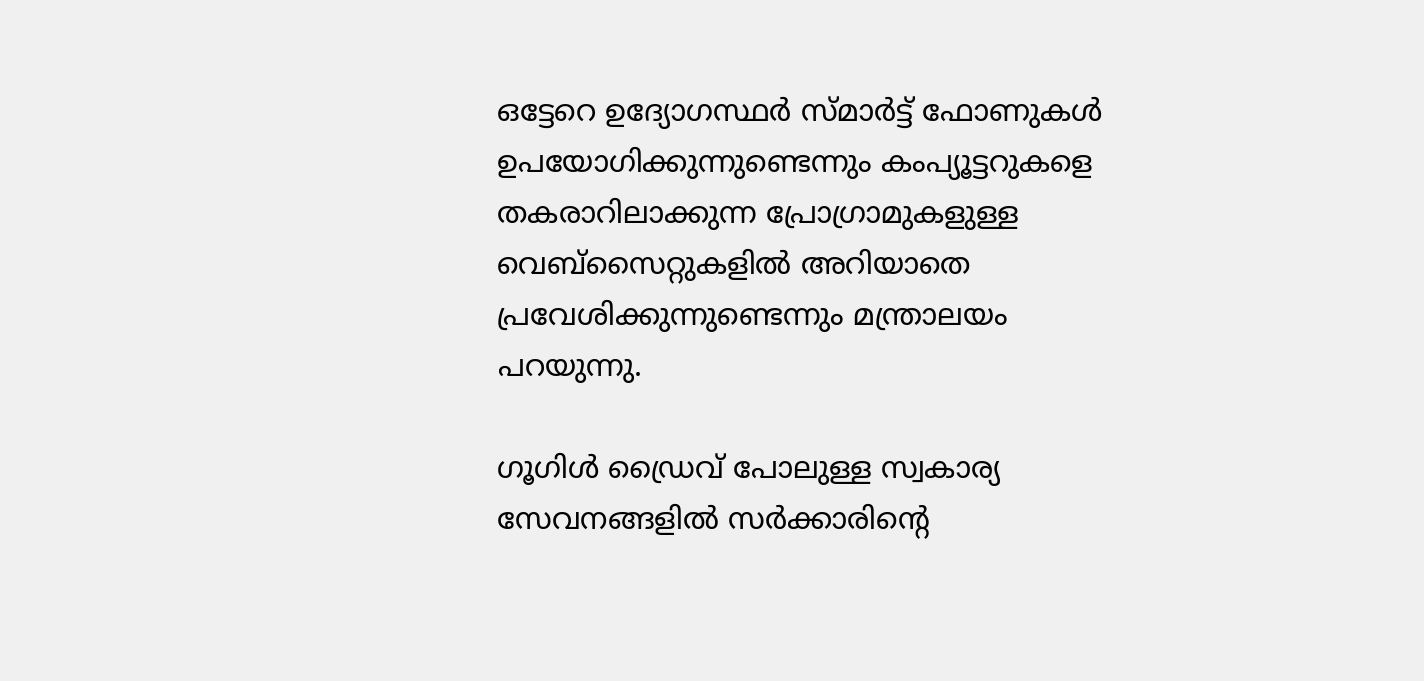ഒട്ടേറെ ഉദ്യോഗസ്ഥര്‍ സ്മാര്‍ട്ട് ഫോണുകള്‍ ഉപയോഗിക്കുന്നുണ്ടെന്നും കംപ്യൂട്ടറുകളെ തകരാറിലാക്കുന്ന പ്രോഗ്രാമുകളുള്ള വെബ്‌സൈറ്റുകളില്‍ അറിയാതെ പ്രവേശിക്കുന്നുണ്ടെന്നും മന്ത്രാലയം പറയുന്നു.

ഗൂഗിള്‍ ഡ്രൈവ് പോലുള്ള സ്വകാര്യ സേവനങ്ങളില്‍ സര്‍ക്കാരിന്റെ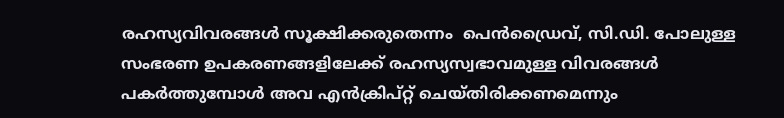രഹസ്യവിവരങ്ങള്‍ സൂക്ഷിക്കരുതെന്നം  പെന്‍ഡ്രൈവ്, സി.ഡി. പോലുള്ള സംഭരണ ഉപകരണങ്ങളിലേക്ക് രഹസ്യസ്വഭാവമുള്ള വിവരങ്ങള്‍ പകര്‍ത്തുമ്പോള്‍ അവ എന്‍ക്രിപ്റ്റ് ചെയ്തിരിക്കണമെന്നും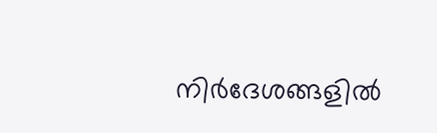നിര്‍ദേശങ്ങളില്‍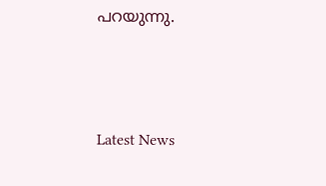പറയുന്നു.



Latest News